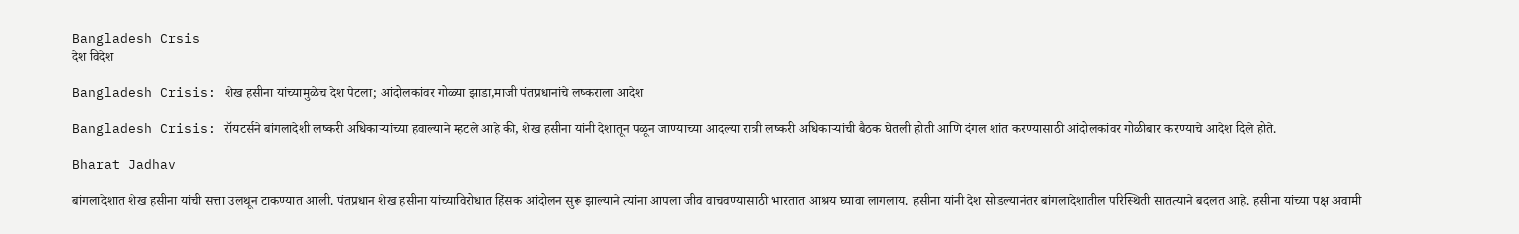Bangladesh Crsis
देश विदेश

Bangladesh Crisis: शेख हसीना यांच्यामुळेच देश पेटला; आंदोलकांवर गोळ्या झाडा,माजी पंतप्रधानांचे लष्कराला आदेश

Bangladesh Crisis: रॉयटर्सने बांगलादेशी लष्करी अधिकाऱ्यांच्या हवाल्याने म्हटले आहे की, शेख हसीना यांनी देशातून पळून जाण्याच्या आदल्या रात्री लष्करी अधिकाऱ्यांची बैठक घेतली होती आणि दंगल शांत करण्यासाठी आंदोलकांवर गोळीबार करण्याचे आदेश दिले होते.

Bharat Jadhav

बांगलादेशात शेख हसीना यांची सत्ता उलथून टाकण्यात आली. पंतप्रधान शेख हसीना यांच्याविरोधात हिंसक आंदोलन सुरू झाल्याने त्यांना आपला जीव वाचवण्यासाठी भारतात आश्रय घ्यावा लागलाय. हसीना यांनी देश सोडल्यानंतर बांगलादेशातील परिस्थिती सातत्याने बदलत आहे. हसीना यांच्या पक्ष अवामी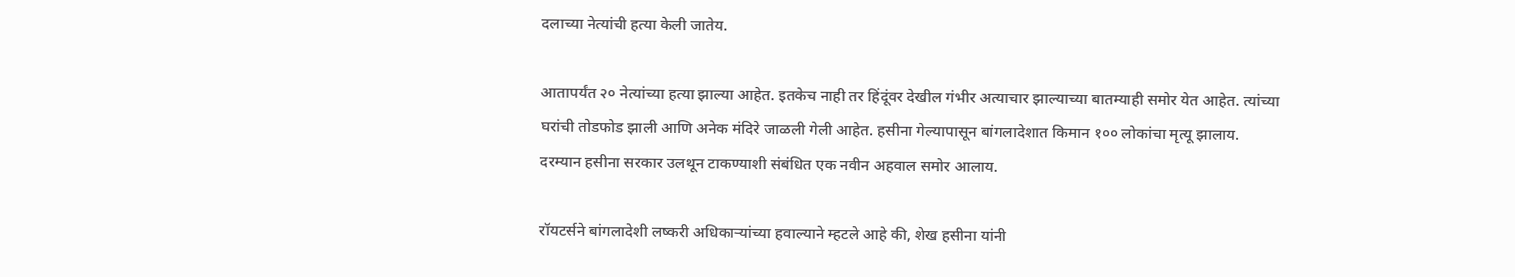दलाच्या नेत्यांची हत्या केली जातेय.

आतापर्यंत २० नेत्यांच्या हत्या झाल्या आहेत. इतकेच नाही तर हिंदूंवर देखील गंभीर अत्याचार झाल्याच्या बातम्याही समोर येत आहेत. त्यांच्या घरांची तोडफोड झाली आणि अनेक मंदिरे जाळली गेली आहेत. हसीना गेल्यापासून बांगलादेशात किमान १०० लोकांचा मृत्यू झालाय. दरम्यान हसीना सरकार उलथून टाकण्याशी संबंधित एक नवीन अहवाल समोर आलाय.

रॉयटर्सने बांगलादेशी लष्करी अधिकाऱ्यांच्या हवाल्याने म्हटले आहे की, शेख हसीना यांनी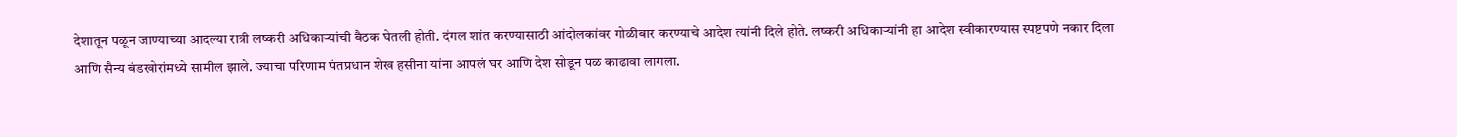देशातून पळून जाण्याच्या आदल्या रात्री लष्करी अधिकाऱ्यांची बैठक घेतली होती. दंगल शांत करण्यासाठी आंदोलकांवर गोळीबार करण्याचे आदेश त्यांनी दिले होते. लष्करी अधिकाऱ्यांनी हा आदेश स्वीकारण्यास स्पष्टपणे नकार दिला आणि सैन्य बंडखोरांमध्ये सामील झाले. ज्याचा परिणाम पंतप्रधान शेख हसीना यांना आपलं घर आणि देश सोडून पळ काढावा लागला.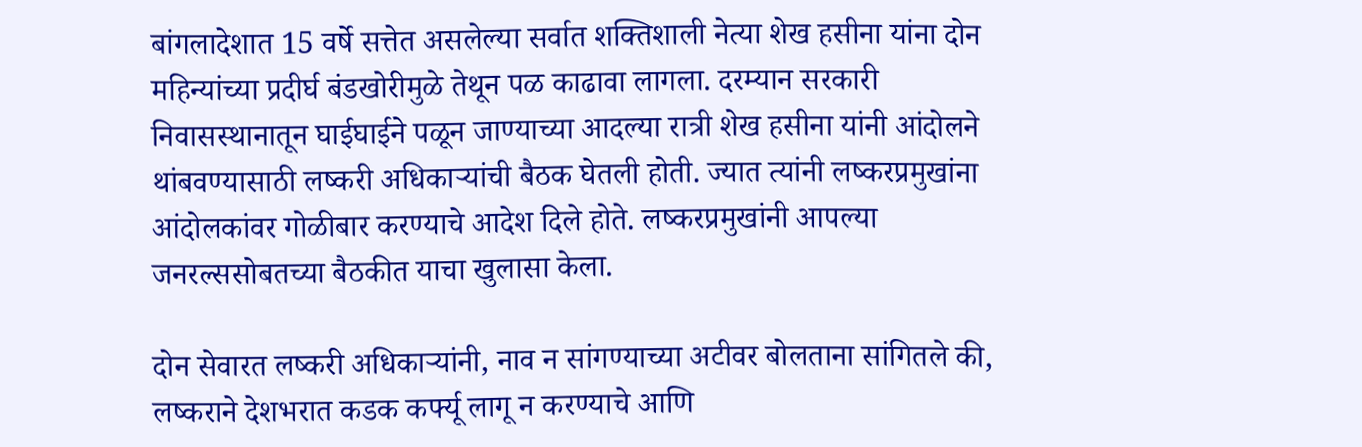बांगलादेशात 15 वर्षे सत्तेत असलेल्या सर्वात शक्तिशाली नेत्या शेख हसीना यांना दोन महिन्यांच्या प्रदीर्घ बंडखोरीमुळे तेथून पळ काढावा लागला. दरम्यान सरकारी निवासस्थानातून घाईघाईने पळून जाण्याच्या आदल्या रात्री शेख हसीना यांनी आंदोलने थांबवण्यासाठी लष्करी अधिकाऱ्यांची बैठक घेतली होती. ज्यात त्यांनी लष्करप्रमुखांना आंदोलकांवर गोळीबार करण्याचे आदेश दिले होते. लष्करप्रमुखांनी आपल्या जनरल्ससोबतच्या बैठकीत याचा खुलासा केला.

दोन सेवारत लष्करी अधिकाऱ्यांनी, नाव न सांगण्याच्या अटीवर बोलताना सांगितले की, लष्कराने देशभरात कडक कर्फ्यू लागू न करण्याचे आणि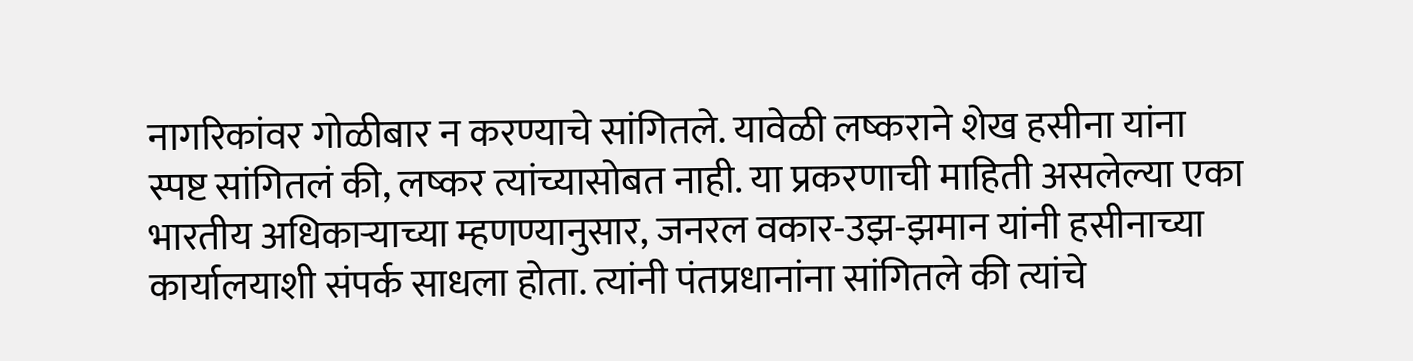नागरिकांवर गोळीबार न करण्याचे सांगितले. यावेळी लष्कराने शेख हसीना यांना स्पष्ट सांगितलं की, लष्कर त्यांच्यासोबत नाही. या प्रकरणाची माहिती असलेल्या एका भारतीय अधिकाऱ्याच्या म्हणण्यानुसार, जनरल वकार-उझ-झमान यांनी हसीनाच्या कार्यालयाशी संपर्क साधला होता. त्यांनी पंतप्रधानांना सांगितले की त्यांचे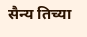सैन्य तिच्या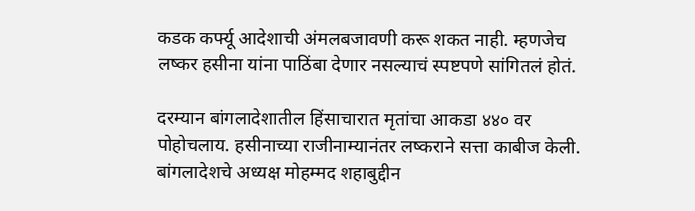कडक कर्फ्यू आदेशाची अंमलबजावणी करू शकत नाही. म्हणजेच लष्कर हसीना यांना पाठिंबा देणार नसल्याचं स्पष्टपणे सांगितलं होतं.

दरम्यान बांगलादेशातील हिंसाचारात मृतांचा आकडा ४४० वर पोहोचलाय. हसीनाच्या राजीनाम्यानंतर लष्कराने सत्ता काबीज केली. बांगलादेशचे अध्यक्ष मोहम्मद शहाबुद्दीन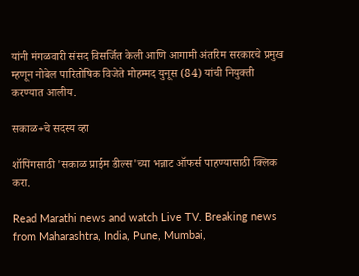यांनी मंगळवारी संसद विसर्जित केली आणि आगामी अंतरिम सरकारचे प्रमुख म्हणून नोबेल पारितोषिक विजेते मोहम्मद युनूस (84) यांची नियुक्ती करण्यात आलीय.

सकाळ+चे सदस्य व्हा

शॉपिंगसाठी 'सकाळ प्राईम डील्स'च्या भन्नाट ऑफर्स पाहण्यासाठी क्लिक करा.

Read Marathi news and watch Live TV. Breaking news from Maharashtra, India, Pune, Mumbai,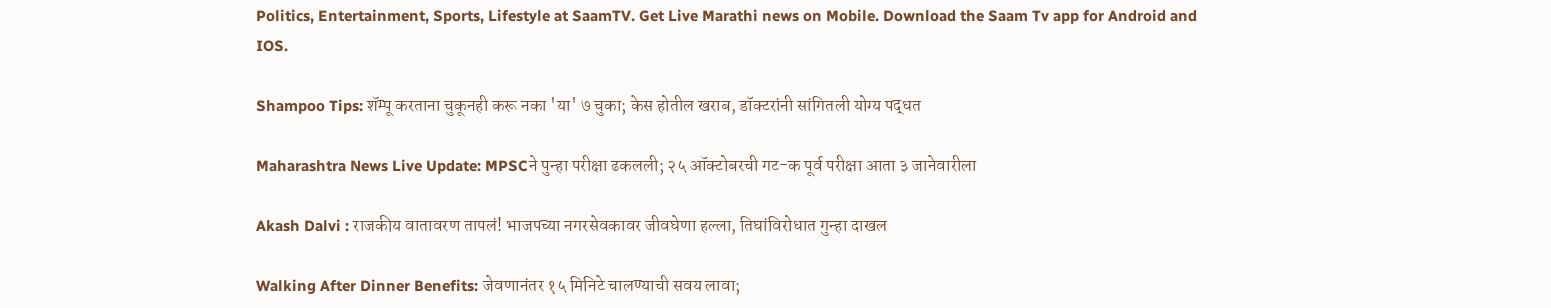Politics, Entertainment, Sports, Lifestyle at SaamTV. Get Live Marathi news on Mobile. Download the Saam Tv app for Android and IOS.

Shampoo Tips: शॅम्पू करताना चुकूनही करू नका 'या' ७ चुका; केस होतील खराब, डॉक्टरांनी सांगितली योग्य पद्धत

Maharashtra News Live Update: MPSCने पुन्हा परीक्षा ढकलली; २५ ऑक्टोबरची गट-क पूर्व परीक्षा आता ३ जानेवारीला

Akash Dalvi : राजकीय वातावरण तापलं! भाजपच्या नगरसेवकावर जीवघेणा हल्ला, तिघांविरोधात गुन्हा दाखल

Walking After Dinner Benefits: जेवणानंतर १५ मिनिटे चालण्याची सवय लावा;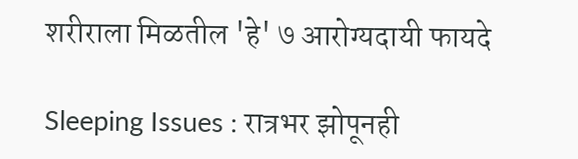शरीराला मिळतील 'हे' ७ आरोग्यदायी फायदे

Sleeping Issues : रात्रभर झोपूनही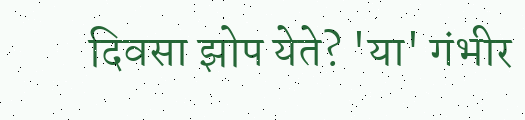दिवसा झोप येते? 'या' गंभीर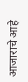आजाराचे आहे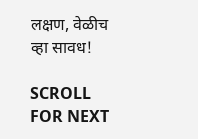लक्षण, वेळीच व्हा सावध!

SCROLL FOR NEXT